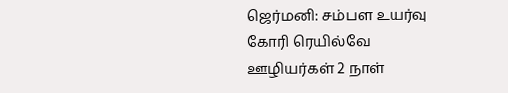ஜெர்மனி: சம்பள உயர்வு கோரி ரெயில்வே ஊழியர்கள் 2 நாள்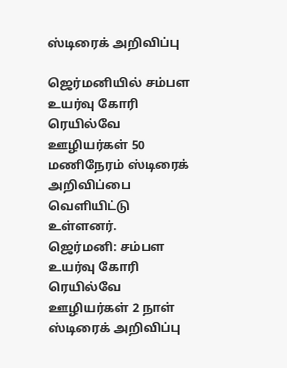ஸ்டிரைக் அறிவிப்பு

ஜெர்மனியில் சம்பள உயர்வு கோரி ரெயில்வே ஊழியர்கள் 50 மணிநேரம் ஸ்டிரைக் அறிவிப்பை வெளியிட்டு உள்ளனர்.
ஜெர்மனி: சம்பள உயர்வு கோரி ரெயில்வே ஊழியர்கள் 2 நாள் ஸ்டிரைக் அறிவிப்பு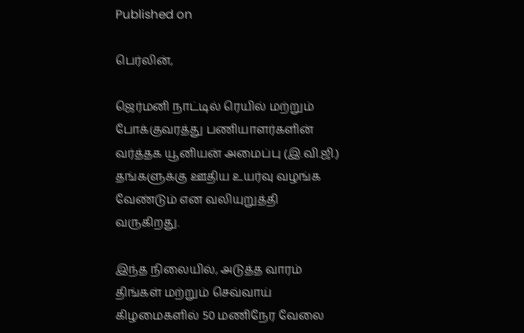Published on

பெர்லின்,

ஜெர்மனி நாட்டில் ரெயில் மற்றும் போக்குவரத்து பணியாளர்களின் வர்த்தக யூனியன் அமைப்பு (இ.வி.ஜி.) தங்களுக்கு ஊதிய உயர்வு வழங்க வேண்டும் என வலியுறுத்தி வருகிறது.

இந்த நிலையில், அடுத்த வாரம் திங்கள் மற்றும் செவ்வாய் கிழமைகளில் 50 மணிநேர வேலை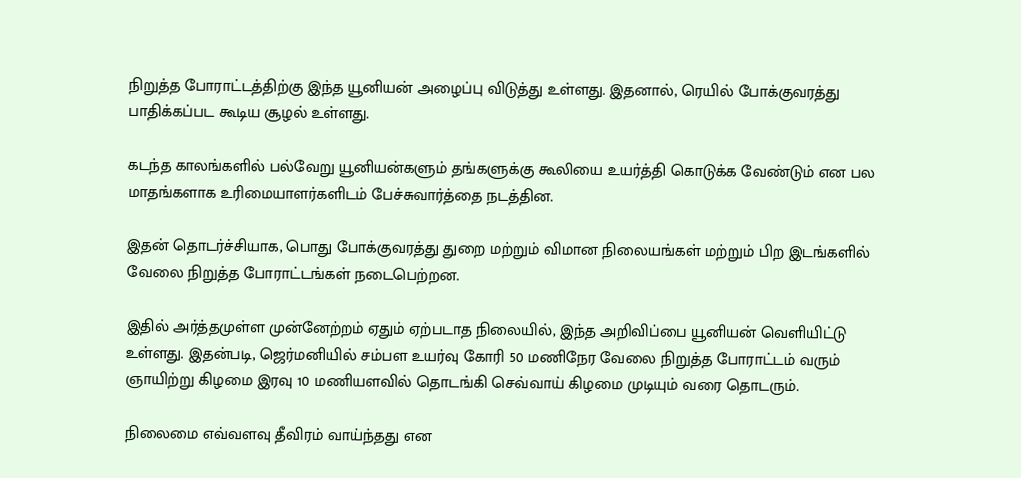நிறுத்த போராட்டத்திற்கு இந்த யூனியன் அழைப்பு விடுத்து உள்ளது. இதனால், ரெயில் போக்குவரத்து பாதிக்கப்பட கூடிய சூழல் உள்ளது.

கடந்த காலங்களில் பல்வேறு யூனியன்களும் தங்களுக்கு கூலியை உயர்த்தி கொடுக்க வேண்டும் என பல மாதங்களாக உரிமையாளர்களிடம் பேச்சுவார்த்தை நடத்தின.

இதன் தொடர்ச்சியாக, பொது போக்குவரத்து துறை மற்றும் விமான நிலையங்கள் மற்றும் பிற இடங்களில் வேலை நிறுத்த போராட்டங்கள் நடைபெற்றன.

இதில் அர்த்தமுள்ள முன்னேற்றம் ஏதும் ஏற்படாத நிலையில், இந்த அறிவிப்பை யூனியன் வெளியிட்டு உள்ளது. இதன்படி, ஜெர்மனியில் சம்பள உயர்வு கோரி 50 மணிநேர வேலை நிறுத்த போராட்டம் வரும் ஞாயிற்று கிழமை இரவு 10 மணியளவில் தொடங்கி செவ்வாய் கிழமை முடியும் வரை தொடரும்.

நிலைமை எவ்வளவு தீவிரம் வாய்ந்தது என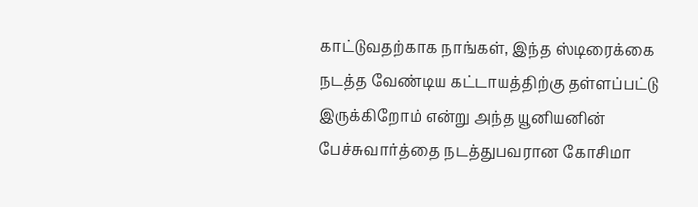காட்டுவதற்காக நாங்கள், இந்த ஸ்டிரைக்கை நடத்த வேண்டிய கட்டாயத்திற்கு தள்ளப்பட்டு இருக்கிறோம் என்று அந்த யூனியனின் பேச்சுவார்த்தை நடத்துபவரான கோசிமா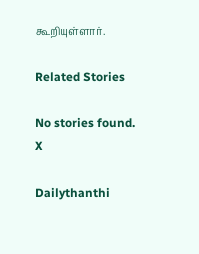கூறியுள்ளார்.

Related Stories

No stories found.
X

Dailythanthi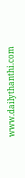www.dailythanthi.com